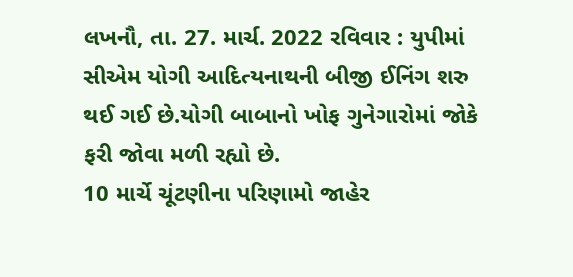લખનૌ, તા. 27. માર્ચ. 2022 રવિવાર : યુપીમાં સીએમ યોગી આદિત્યનાથની બીજી ઈનિંગ શરુ થઈ ગઈ છે.યોગી બાબાનો ખોફ ગુનેગારોમાં જોકે ફરી જોવા મળી રહ્યો છે.
10 માર્ચે ચૂંટણીના પરિણામો જાહેર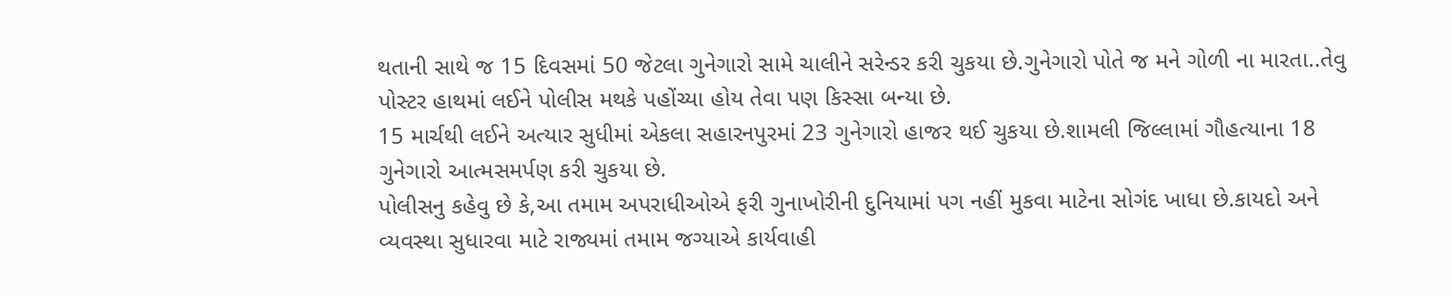થતાની સાથે જ 15 દિવસમાં 50 જેટલા ગુનેગારો સામે ચાલીને સરેન્ડર કરી ચુકયા છે.ગુનેગારો પોતે જ મને ગોળી ના મારતા..તેવુ પોસ્ટર હાથમાં લઈને પોલીસ મથકે પહોંચ્યા હોય તેવા પણ કિસ્સા બન્યા છે.
15 માર્ચથી લઈને અત્યાર સુધીમાં એકલા સહારનપુરમાં 23 ગુનેગારો હાજર થઈ ચુકયા છે.શામલી જિલ્લામાં ગૌહત્યાના 18 ગુનેગારો આત્મસમર્પણ કરી ચુકયા છે.
પોલીસનુ કહેવુ છે કે,આ તમામ અપરાધીઓએ ફરી ગુનાખોરીની દુનિયામાં પગ નહીં મુકવા માટેના સોગંદ ખાધા છે.કાયદો અને વ્યવસ્થા સુધારવા માટે રાજ્યમાં તમામ જગ્યાએ કાર્યવાહી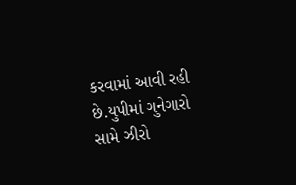કરવામાં આવી રહી છે.યુપીમાં ગુનેગારો સામે ઝીરો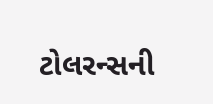ટોલરન્સની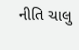નીતિ ચાલુ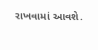રાખવામાં આવશે.